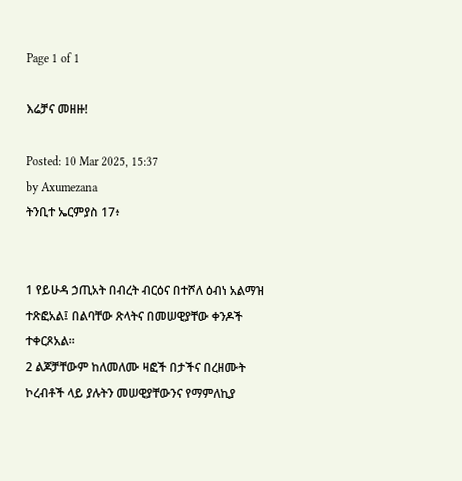Page 1 of 1

እሬቻና መዘዙ!

Posted: 10 Mar 2025, 15:37
by Axumezana
ትንቢተ ኤርምያስ 17፥


1 የይሁዳ ኃጢአት በብረት ብርዕና በተሾለ ዕብነ አልማዝ ተጽፎአል፤ በልባቸው ጽላትና በመሠዊያቸው ቀንዶች ተቀርጾአል።
2 ልጆቻቸውም ከለመለሙ ዛፎች በታችና በረዘሙት ኮረብቶች ላይ ያሉትን መሠዊያቸውንና የማምለኪያ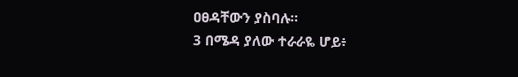ዐፀዳቸውን ያስባሉ።
3 በሜዳ ያለው ተራራዬ ሆይ፥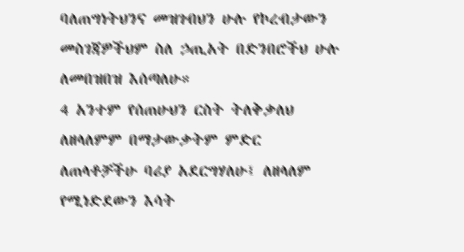ባለጠግነትህንና መዝገብህን ሁሉ የኮረብታውን መስገጃዎችህም ስለ ኃጢአት በድንበሮችህ ሁሉ ለመበዝበዝ እሰጣለሁ።
4 አንተም የሰጠሁህን ርስት ትለቅቃለህ ለዘላለምም በማታውቃትም ምድር ለጠላቶቻችሁ ባሪያ አደርግሃለሁ፤ ለዘላለም የሚነድደውን እሳት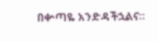በቍጣዬ አንድዳችኋልና።